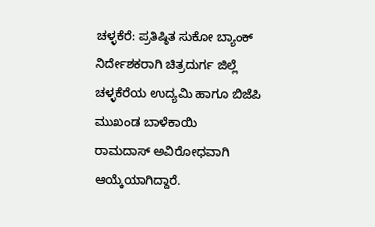ಚಳ್ಳಕೆರೆ: ಪ್ರತಿಷ್ಠಿತ ಸುಕೋ ಬ್ಯಾಂಕ್ ನಿರ್ದೇಶಕರಾಗಿ ಚಿತ್ರದುರ್ಗ ಜಿಲ್ಲೆ
ಚಳ್ಳಕೆರೆಯ ಉದ್ಯಮಿ ಹಾಗೂ ಬಿಜೆಪಿ ಮುಖಂಡ ಬಾಳೆಕಾಯಿ
ರಾಮದಾಸ್ ಅವಿರೋಧವಾಗಿ ಆಯ್ಕೆಯಾಗಿದ್ದಾರೆ.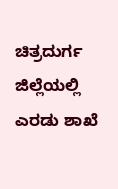ಚಿತ್ರದುರ್ಗ ಜಿಲ್ಲೆಯಲ್ಲಿ ಎರಡು ಶಾಖೆ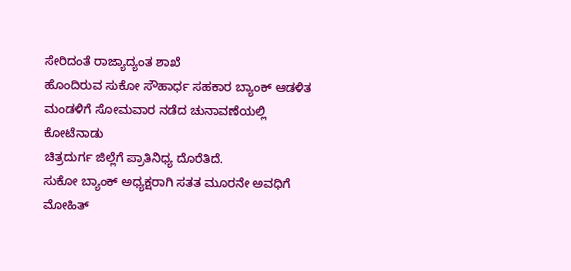ಸೇರಿದಂತೆ ರಾಜ್ಯಾದ್ಯಂತ ಶಾಖೆ
ಹೊಂದಿರುವ ಸುಕೋ ಸೌಹಾರ್ಧ ಸಹಕಾರ ಬ್ಯಾಂಕ್ ಆಡಳಿತ
ಮಂಡಳಿಗೆ ಸೋಮವಾರ ನಡೆದ ಚುನಾವಣೆಯಲ್ಲಿ ಕೋಟೆನಾಡು
ಚಿತ್ರದುರ್ಗ ಜಿಲ್ಲೆಗೆ ಪ್ರಾತಿನಿಧ್ಯ ದೊರೆತಿದೆ.
ಸುಕೋ ಬ್ಯಾಂಕ್ ಅಧ್ಯಕ್ಷರಾಗಿ ಸತತ ಮೂರನೇ ಅವಧಿಗೆ ಮೋಹಿತ್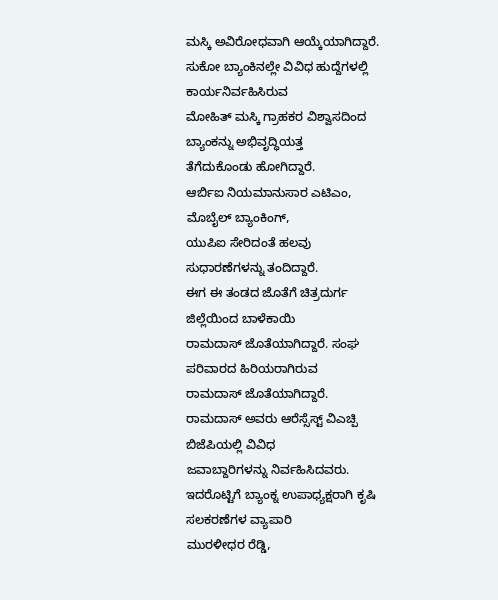ಮಸ್ಕಿ ಅವಿರೋಧವಾಗಿ ಆಯ್ಕೆಯಾಗಿದ್ದಾರೆ.
ಸುಕೋ ಬ್ಯಾಂಕಿನಲ್ಲೇ ವಿವಿಧ ಹುದ್ದೆಗಳಲ್ಲಿ ಕಾರ್ಯನಿರ್ವಹಿಸಿರುವ
ಮೋಹಿತ್ ಮಸ್ಕಿ ಗ್ರಾಹಕರ ವಿಶ್ವಾಸದಿಂದ ಬ್ಯಾಂಕನ್ನು ಅಭಿವೃದ್ಧಿಯತ್ತ
ತೆಗೆದುಕೊಂಡು ಹೋಗಿದ್ದಾರೆ.
ಆರ್ಬಿಐ ನಿಯಮಾನುಸಾರ ಎಟಿಎಂ, ಮೊಬೈಲ್ ಬ್ಯಾಂಕಿಂಗ್,
ಯುಪಿಐ ಸೇರಿದಂತೆ ಹಲವು ಸುಧಾರಣೆಗಳನ್ನು ತಂದಿದ್ದಾರೆ.
ಈಗ ಈ ತಂಡದ ಜೊತೆಗೆ ಚಿತ್ರದುರ್ಗ ಜಿಲ್ಲೆಯಿಂದ ಬಾಳೆಕಾಯಿ
ರಾಮದಾಸ್ ಜೊತೆಯಾಗಿದ್ದಾರೆ. ಸಂಘ ಪರಿವಾರದ ಹಿರಿಯರಾಗಿರುವ
ರಾಮದಾಸ್ ಜೊತೆಯಾಗಿದ್ದಾರೆ.
ರಾಮದಾಸ್ ಅವರು ಆರೆಸ್ಸೆಸ್ಟ್ ವಿಎಚ್ಪಿ ಬಿಜೆಪಿಯಲ್ಲಿ ವಿವಿಧ
ಜವಾಬ್ದಾರಿಗಳನ್ನು ನಿರ್ವಹಿಸಿದವರು.
ಇದರೊಟ್ಟಿಗೆ ಬ್ಯಾಂಕ್ನ ಉಪಾಧ್ಯಕ್ಷರಾಗಿ ಕೃಷಿ ಸಲಕರಣೆಗಳ ವ್ಯಾಪಾರಿ
ಮುರಳೀಧರ ರೆಡ್ಡಿ,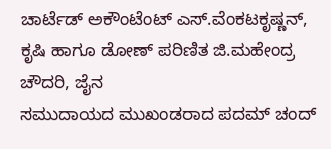ಚಾರ್ಟೆಡ್ ಅಕೌಂಟೆಂಟ್ ಎಸ್.ವೆಂಕಟಕೃಷ್ಣನ್,
ಕೃಷಿ ಹಾಗೂ ಡೋಣ್ ಪರಿಣಿತ ಜಿ.ಮಹೇಂದ್ರ ಚೌದರಿ, ಜೈನ
ಸಮುದಾಯದ ಮುಖಂಡರಾದ ಪದಮ್ ಚಂದ್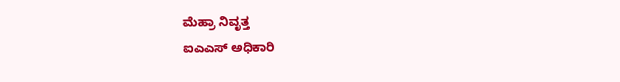ಮೆಹ್ರಾ ನಿವೃತ್ತ
ಐಎಎಸ್ ಅಧಿಕಾರಿ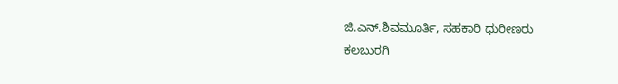ಜಿ.ಎನ್.ಶಿವಮೂರ್ತಿ, ಸಹಕಾರಿ ಧುರೀಣರು
ಕಲಬುರಗಿ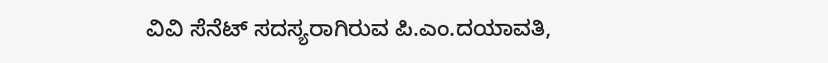ವಿವಿ ಸೆನೆಟ್ ಸದಸ್ಯರಾಗಿರುವ ಪಿ.ಎಂ.ದಯಾವತಿ,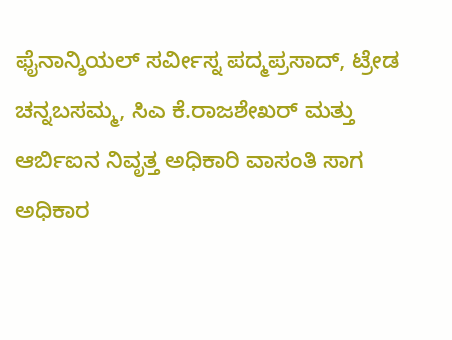ಫೈನಾನ್ಶಿಯಲ್ ಸರ್ವೀಸ್ನ ಪದ್ಮಪ್ರಸಾದ್, ಟ್ರೇಡ ಚನ್ನಬಸಮ್ಮ, ಸಿಎ ಕೆ.ರಾಜಶೇಖರ್ ಮತ್ತು ಆರ್ಬಿಐನ ನಿವೃತ್ತ ಅಧಿಕಾರಿ ವಾಸಂತಿ ಸಾಗ
ಅಧಿಕಾರ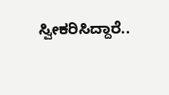ಸ್ವೀಕರಿಸಿದ್ದಾರೆ..